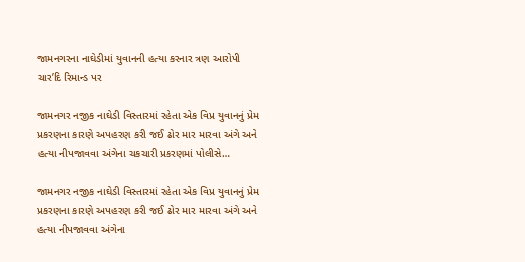જામનગરના નાઘેડીમાં યુવાનની હત્યા કરનાર ત્રણ આરોપી ચાર’દિ રિમાન્ડ પર

જામનગર નજીક નાઘેડી વિસ્તારમાં રહેતા એક વિપ્ર યુવાનનું પ્રેમ પ્રકરણના કારણે અપહરણ કરી જઈ ઢોર માર મારવા અંગે અને હત્યા નીપજાવવા અંગેના ચકચારી પ્રકરણમાં પોલીસે…

જામનગર નજીક નાઘેડી વિસ્તારમાં રહેતા એક વિપ્ર યુવાનનું પ્રેમ પ્રકરણના કારણે અપહરણ કરી જઈ ઢોર માર મારવા અંગે અને હત્યા નીપજાવવા અંગેના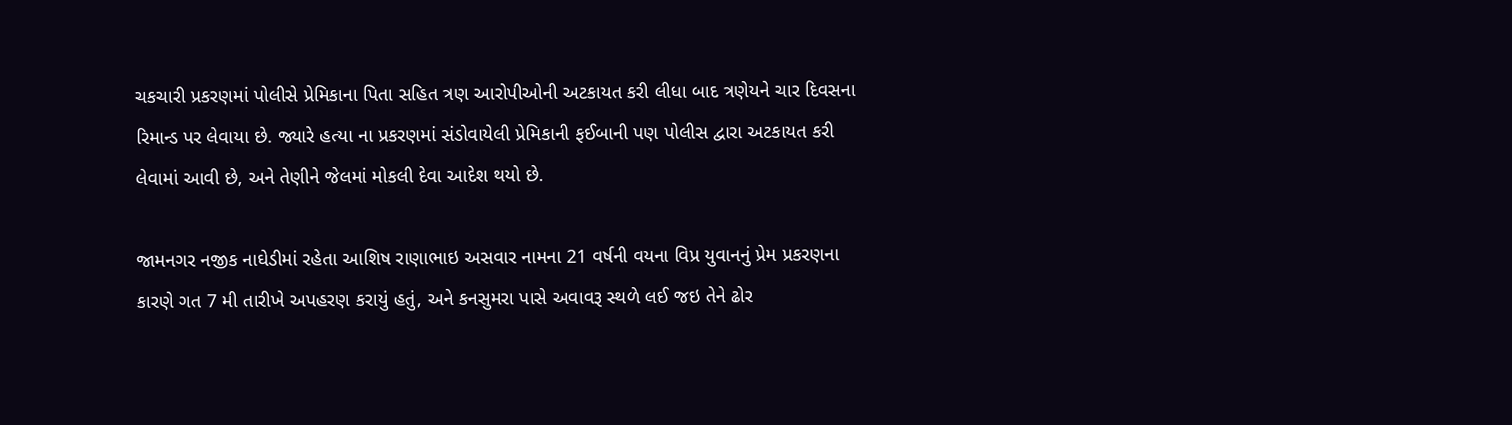ચકચારી પ્રકરણમાં પોલીસે પ્રેમિકાના પિતા સહિત ત્રણ આરોપીઓની અટકાયત કરી લીધા બાદ ત્રણેયને ચાર દિવસના રિમાન્ડ પર લેવાયા છે. જ્યારે હત્યા ના પ્રકરણમાં સંડોવાયેલી પ્રેમિકાની ફઈબાની પણ પોલીસ દ્વારા અટકાયત કરી લેવામાં આવી છે, અને તેણીને જેલમાં મોકલી દેવા આદેશ થયો છે.

જામનગર નજીક નાઘેડીમાં રહેતા આશિષ રાણાભાઇ અસવાર નામના 21 વર્ષની વયના વિપ્ર યુવાનનું પ્રેમ પ્રકરણના કારણે ગત 7 મી તારીખે અપહરણ કરાયું હતું, અને કનસુમરા પાસે અવાવરૂ સ્થળે લઈ જઇ તેને ઢોર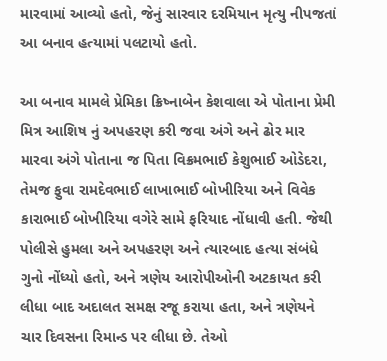મારવામાં આવ્યો હતો, જેનું સારવાર દરમિયાન મૃત્યુ નીપજતાં આ બનાવ હત્યામાં પલટાયો હતો.

આ બનાવ મામલે પ્રેમિકા ક્રિષ્નાબેન કેશવાલા એ પોતાના પ્રેમી મિત્ર આશિષ નું અપહરણ કરી જવા અંગે અને ઢોર માર મારવા અંગે પોતાના જ પિતા વિક્રમભાઈ કેશુભાઈ ઓડેદરા, તેમજ ફુવા રામદેવભાઈ લાખાભાઈ બોખીરિયા અને વિવેક કારાભાઈ બોખીરિયા વગેરે સામે ફરિયાદ નોંધાવી હતી. જેથી પોલીસે હુમલા અને અપહરણ અને ત્યારબાદ હત્યા સંબંધે ગુનો નોંધ્યો હતો, અને ત્રણેય આરોપીઓની અટકાયત કરી લીધા બાદ અદાલત સમક્ષ રજૂ કરાયા હતા, અને ત્રણેયને ચાર દિવસના રિમાન્ડ પર લીધા છે. તેઓ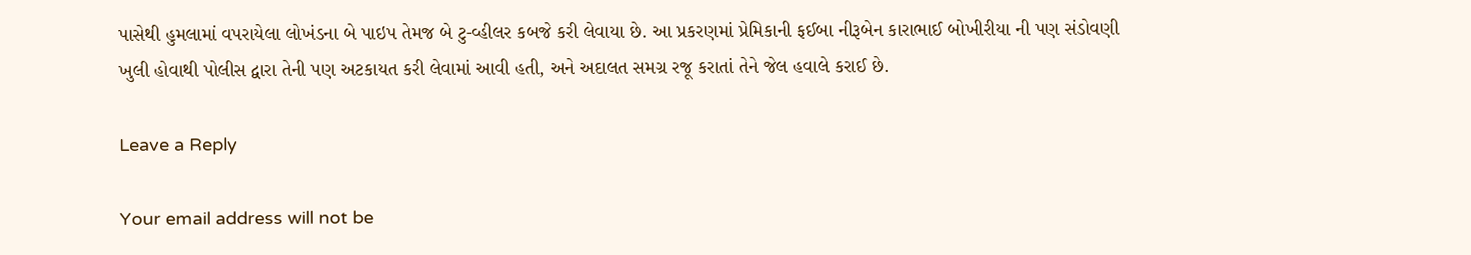પાસેથી હુમલામાં વપરાયેલા લોખંડના બે પાઇપ તેમજ બે ટુ-વ્હીલર કબજે કરી લેવાયા છે. આ પ્રકરણમાં પ્રેમિકાની ફઈબા નીરૂબેન કારાભાઈ બોખીરીયા ની પણ સંડોવણી ખુલી હોવાથી પોલીસ દ્વારા તેની પણ અટકાયત કરી લેવામાં આવી હતી, અને અદાલત સમગ્ર રજૂ કરાતાં તેને જેલ હવાલે કરાઈ છે.

Leave a Reply

Your email address will not be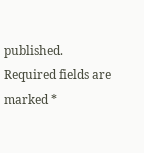published. Required fields are marked *